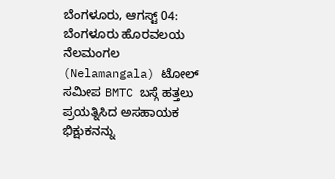ಬೆಂಗಳೂರು, ಆಗಸ್ಟ್ 04: ಬೆಂಗಳೂರು ಹೊರವಲಯ ನೆಲಮಂಗಲ (Nelamangala) ಟೋಲ್ ಸಮೀಪ BMTC ಬಸ್ಗೆ ಹತ್ತಲು ಪ್ರಯತ್ನಿಸಿದ ಅಸಹಾಯಕ ಭಿಕ್ಷುಕನನ್ನು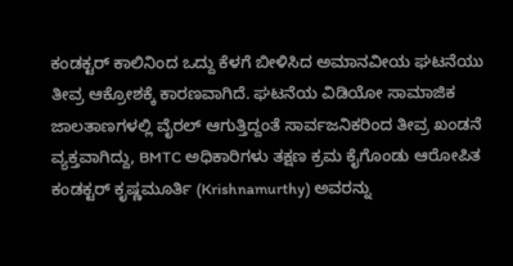ಕಂಡಕ್ಟರ್ ಕಾಲಿನಿಂದ ಒದ್ದು ಕೆಳಗೆ ಬೀಳಿಸಿದ ಅಮಾನವೀಯ ಘಟನೆಯು ತೀವ್ರ ಆಕ್ರೋಶಕ್ಕೆ ಕಾರಣವಾಗಿದೆ. ಘಟನೆಯ ವಿಡಿಯೋ ಸಾಮಾಜಿಕ ಜಾಲತಾಣಗಳಲ್ಲಿ ವೈರಲ್ ಆಗುತ್ತಿದ್ದಂತೆ ಸಾರ್ವಜನಿಕರಿಂದ ತೀವ್ರ ಖಂಡನೆ ವ್ಯಕ್ತವಾಗಿದ್ದು, BMTC ಅಧಿಕಾರಿಗಳು ತಕ್ಷಣ ಕ್ರಮ ಕೈಗೊಂಡು ಆರೋಪಿತ ಕಂಡಕ್ಟರ್ ಕೃಷ್ಣಮೂರ್ತಿ (Krishnamurthy) ಅವರನ್ನು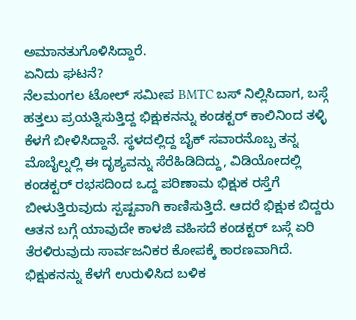ಅಮಾನತುಗೊಳಿಸಿದ್ದಾರೆ.
ಏನಿದು ಘಟನೆ?
ನೆಲಮಂಗಲ ಟೋಲ್ ಸಮೀಪ BMTC ಬಸ್ ನಿಲ್ಲಿಸಿದಾಗ, ಬಸ್ಗೆ ಹತ್ತಲು ಪ್ರಯತ್ನಿಸುತ್ತಿದ್ದ ಭಿಕ್ಷುಕನನ್ನು ಕಂಡಕ್ಟರ್ ಕಾಲಿನಿಂದ ತಳ್ಳಿ ಕೆಳಗೆ ಬೀಳಿಸಿದ್ದಾನೆ. ಸ್ಥಳದಲ್ಲಿದ್ದ ಬೈಕ್ ಸವಾರನೊಬ್ಬ ತನ್ನ ಮೊಬೈಲ್ನಲ್ಲಿ ಈ ದೃಶ್ಯವನ್ನು ಸೆರೆಹಿಡಿದಿದ್ದು, ವಿಡಿಯೋದಲ್ಲಿ ಕಂಡಕ್ಟರ್ ರಭಸದಿಂದ ಒದ್ದ ಪರಿಣಾಮ ಭಿಕ್ಷುಕ ರಸ್ತೆಗೆ ಬೀಳುತ್ತಿರುವುದು ಸ್ಪಷ್ಟವಾಗಿ ಕಾಣಿಸುತ್ತಿದೆ. ಆದರೆ ಭಿಕ್ಷುಕ ಬಿದ್ದರು ಆತನ ಬಗ್ಗೆ ಯಾವುದೇ ಕಾಳಜಿ ವಹಿಸದೆ ಕಂಡಕ್ಟರ್ ಬಸ್ಗೆ ಏರಿ ತೆರಳಿರುವುದು ಸಾರ್ವಜನಿಕರ ಕೋಪಕ್ಕೆ ಕಾರಣವಾಗಿದೆ. ಭಿಕ್ಷುಕನನ್ನು ಕೆಳಗೆ ಉರುಳಿಸಿದ ಬಳಿಕ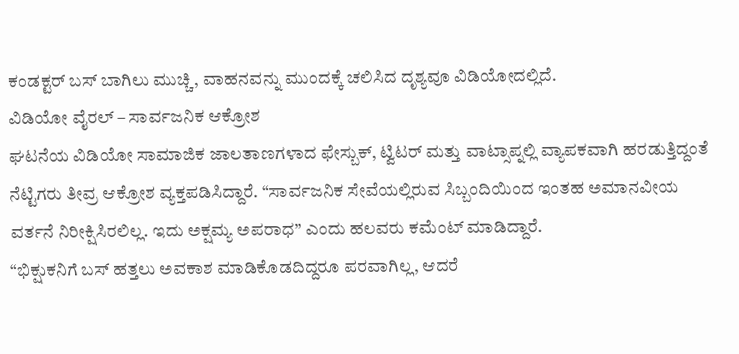ಕಂಡಕ್ಟರ್ ಬಸ್ ಬಾಗಿಲು ಮುಚ್ಚಿ, ವಾಹನವನ್ನು ಮುಂದಕ್ಕೆ ಚಲಿಸಿದ ದೃಶ್ಯವೂ ವಿಡಿಯೋದಲ್ಲಿದೆ.
ವಿಡಿಯೋ ವೈರಲ್ – ಸಾರ್ವಜನಿಕ ಆಕ್ರೋಶ
ಘಟನೆಯ ವಿಡಿಯೋ ಸಾಮಾಜಿಕ ಜಾಲತಾಣಗಳಾದ ಫೇಸ್ಬುಕ್, ಟ್ವಿಟರ್ ಮತ್ತು ವಾಟ್ಸಾಪ್ನಲ್ಲಿ ವ್ಯಾಪಕವಾಗಿ ಹರಡುತ್ತಿದ್ದಂತೆ ನೆಟ್ಟಿಗರು ತೀವ್ರ ಆಕ್ರೋಶ ವ್ಯಕ್ತಪಡಿಸಿದ್ದಾರೆ. “ಸಾರ್ವಜನಿಕ ಸೇವೆಯಲ್ಲಿರುವ ಸಿಬ್ಬಂದಿಯಿಂದ ಇಂತಹ ಅಮಾನವೀಯ ವರ್ತನೆ ನಿರೀಕ್ಷಿಸಿರಲಿಲ್ಲ. ಇದು ಅಕ್ಷಮ್ಯ ಅಪರಾಧ” ಎಂದು ಹಲವರು ಕಮೆಂಟ್ ಮಾಡಿದ್ದಾರೆ.
“ಭಿಕ್ಷುಕನಿಗೆ ಬಸ್ ಹತ್ತಲು ಅವಕಾಶ ಮಾಡಿಕೊಡದಿದ್ದರೂ ಪರವಾಗಿಲ್ಲ, ಆದರೆ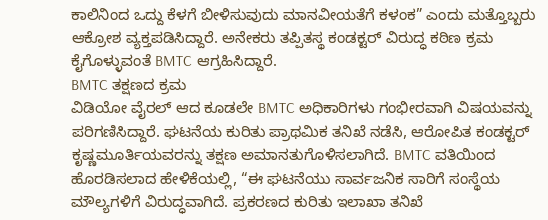ಕಾಲಿನಿಂದ ಒದ್ದು ಕೆಳಗೆ ಬೀಳಿಸುವುದು ಮಾನವೀಯತೆಗೆ ಕಳಂಕ” ಎಂದು ಮತ್ತೊಬ್ಬರು ಆಕ್ರೋಶ ವ್ಯಕ್ತಪಡಿಸಿದ್ದಾರೆ. ಅನೇಕರು ತಪ್ಪಿತಸ್ಥ ಕಂಡಕ್ಟರ್ ವಿರುದ್ಧ ಕಠಿಣ ಕ್ರಮ ಕೈಗೊಳ್ಳುವಂತೆ BMTC ಆಗ್ರಹಿಸಿದ್ದಾರೆ.
BMTC ತಕ್ಷಣದ ಕ್ರಮ
ವಿಡಿಯೋ ವೈರಲ್ ಆದ ಕೂಡಲೇ BMTC ಅಧಿಕಾರಿಗಳು ಗಂಭೀರವಾಗಿ ವಿಷಯವನ್ನು ಪರಿಗಣಿಸಿದ್ದಾರೆ. ಘಟನೆಯ ಕುರಿತು ಪ್ರಾಥಮಿಕ ತನಿಖೆ ನಡೆಸಿ, ಆರೋಪಿತ ಕಂಡಕ್ಟರ್ ಕೃಷ್ಣಮೂರ್ತಿಯವರನ್ನು ತಕ್ಷಣ ಅಮಾನತುಗೊಳಿಸಲಾಗಿದೆ. BMTC ವತಿಯಿಂದ ಹೊರಡಿಸಲಾದ ಹೇಳಿಕೆಯಲ್ಲಿ, “ಈ ಘಟನೆಯು ಸಾರ್ವಜನಿಕ ಸಾರಿಗೆ ಸಂಸ್ಥೆಯ ಮೌಲ್ಯಗಳಿಗೆ ವಿರುದ್ಧವಾಗಿದೆ. ಪ್ರಕರಣದ ಕುರಿತು ಇಲಾಖಾ ತನಿಖೆ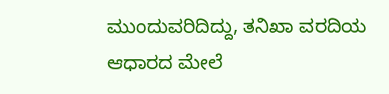ಮುಂದುವರಿದಿದ್ದು, ತನಿಖಾ ವರದಿಯ ಆಧಾರದ ಮೇಲೆ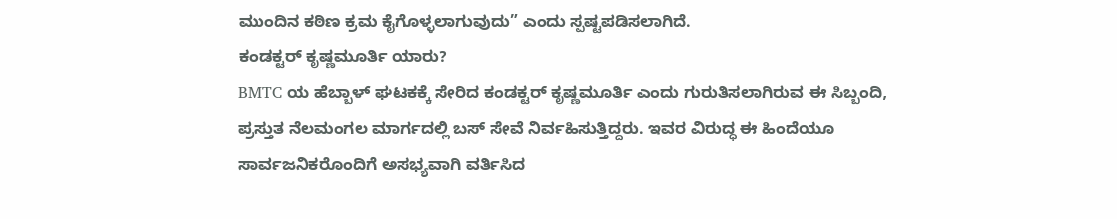ಮುಂದಿನ ಕಠಿಣ ಕ್ರಮ ಕೈಗೊಳ್ಳಲಾಗುವುದು” ಎಂದು ಸ್ಪಷ್ಟಪಡಿಸಲಾಗಿದೆ.
ಕಂಡಕ್ಟರ್ ಕೃಷ್ಣಮೂರ್ತಿ ಯಾರು?
BMTC ಯ ಹೆಬ್ಬಾಳ್ ಘಟಕಕ್ಕೆ ಸೇರಿದ ಕಂಡಕ್ಟರ್ ಕೃಷ್ಣಮೂರ್ತಿ ಎಂದು ಗುರುತಿಸಲಾಗಿರುವ ಈ ಸಿಬ್ಬಂದಿ, ಪ್ರಸ್ತುತ ನೆಲಮಂಗಲ ಮಾರ್ಗದಲ್ಲಿ ಬಸ್ ಸೇವೆ ನಿರ್ವಹಿಸುತ್ತಿದ್ದರು. ಇವರ ವಿರುದ್ಧ ಈ ಹಿಂದೆಯೂ ಸಾರ್ವಜನಿಕರೊಂದಿಗೆ ಅಸಭ್ಯವಾಗಿ ವರ್ತಿಸಿದ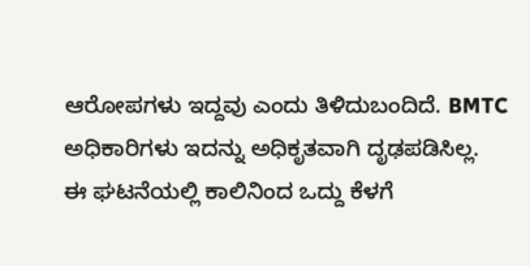ಆರೋಪಗಳು ಇದ್ದವು ಎಂದು ತಿಳಿದುಬಂದಿದೆ. BMTC ಅಧಿಕಾರಿಗಳು ಇದನ್ನು ಅಧಿಕೃತವಾಗಿ ದೃಢಪಡಿಸಿಲ್ಲ.
ಈ ಘಟನೆಯಲ್ಲಿ ಕಾಲಿನಿಂದ ಒದ್ದು ಕೆಳಗೆ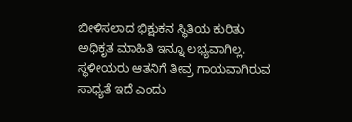ಬೀಳಿಸಲಾದ ಭಿಕ್ಷುಕನ ಸ್ಥಿತಿಯ ಕುರಿತು ಅಧಿಕೃತ ಮಾಹಿತಿ ಇನ್ನೂ ಲಭ್ಯವಾಗಿಲ್ಲ. ಸ್ಥಳೀಯರು ಆತನಿಗೆ ತೀವ್ರ ಗಾಯವಾಗಿರುವ ಸಾಧ್ಯತೆ ಇದೆ ಎಂದು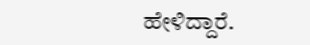ಹೇಳಿದ್ದಾರೆ.